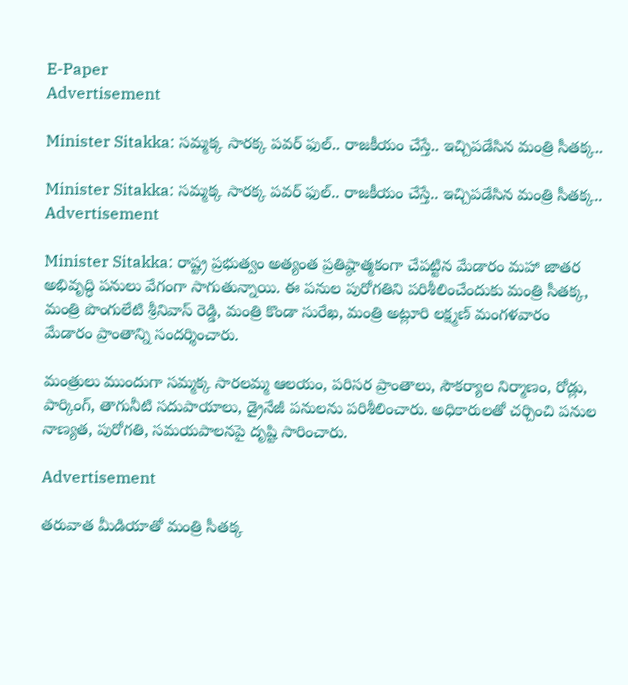E-Paper
Advertisement

Minister Sitakka: సమ్మక్క సారక్క పవర్ ఫుల్.. రాజకీయం చేస్తే.. ఇచ్చిపడేసిన మంత్రి సీతక్క..

Minister Sitakka: సమ్మక్క సారక్క పవర్ ఫుల్.. రాజకీయం చేస్తే.. ఇచ్చిపడేసిన మంత్రి సీతక్క..
Advertisement

Minister Sitakka: రాష్ట్ర ప్రభుత్వం అత్యంత ప్రతిష్ఠాత్మకంగా చేపట్టిన మేడారం మహా జాతర అభివృద్ధి పనులు వేగంగా సాగుతున్నాయి. ఈ పనుల పురోగతిని పరిశీలించేందుకు మంత్రి సీతక్క, మంత్రి పొంగులేటి శ్రీనివాస్ రెడ్డి, మంత్రి కొండా సురేఖ, మంత్రి అట్లూరి లక్ష్మణ్ మంగళవారం మేడారం ప్రాంతాన్ని సందర్శించారు.

మంత్రులు ముందుగా సమ్మక్క సారలమ్మ ఆలయం, పరిసర ప్రాంతాలు, సౌకర్యాల నిర్మాణం, రోడ్లు, పార్కింగ్, తాగునీటి సదుపాయాలు, డ్రైనేజీ పనులను పరిశీలించారు. అధికారులతో చర్చించి పనుల నాణ్యత, పురోగతి, సమయపాలనపై దృష్టి సారించారు.

Advertisement

తరువాత మీడియాతో మంత్రి సీతక్క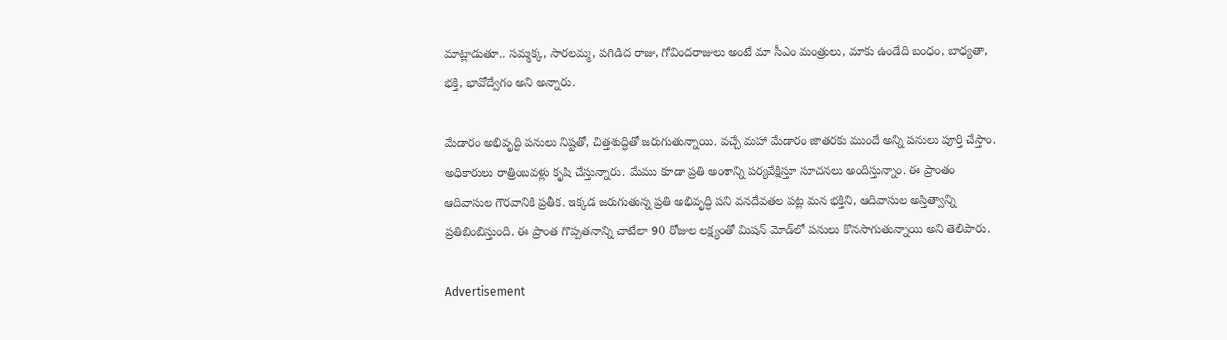మాట్లాడుతూ.. సమ్మక్క, సారలమ్మ, పగిడిద రాజు, గోవిందరాజులు అంటే మా సీఎం మంత్రులు, మాకు ఉండేది బంధం, బాధ్యతా, భక్తి, భావోద్వేగం అని అన్నారు.

మేడారం అభివృద్ధి పనులు నిష్టతో, చిత్తశుద్ధితో జరుగుతున్నాయి. వచ్చే మహా మేడారం జాతరకు ముందే అన్ని పనులు పూర్తి చేస్తాం. అధికారులు రాత్రింబవళ్లు కృషి చేస్తున్నారు. మేము కూడా ప్రతి అంశాన్ని పర్యవేక్షిస్తూ సూచనలు అందిస్తున్నాం. ఈ ప్రాంతం ఆదివాసుల గౌరవానికి ప్రతీక. ఇక్కడ జరుగుతున్న ప్రతి అభివృద్ధి పని వనదేవతల పట్ల మన భక్తిని, ఆదివాసుల అస్తిత్వాన్ని ప్రతిబింబిస్తుంది. ఈ ప్రాంత గొప్పతనాన్ని చాటేలా 90 రోజుల లక్ష్యంతో మిషన్ మోడ్‌లో పనులు కొనసాగుతున్నాయి అని తెలిపారు.

Advertisement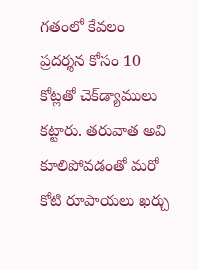గతంలో కేవలం ప్రదర్శన కోసం 10 కోట్లతో చెక్‌డ్యాములు కట్టారు. తరువాత అవి కూలిపోవడంతో మరో కోటి రూపాయలు ఖర్చు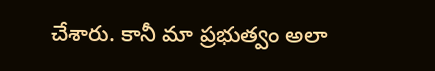చేశారు. కానీ మా ప్రభుత్వం అలా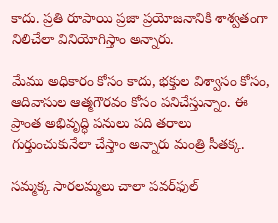కాదు. ప్రతి రూపాయి ప్రజా ప్రయోజనానికి శాశ్వతంగా నిలిచేలా వినియోగిస్తాం అన్నారు.

మేము అధికారం కోసం కాదు, భక్తుల విశ్వాసం కోసం, ఆదివాసుల ఆత్మగౌరవం కోసం పనిచేస్తున్నాం. ఈ ప్రాంత అభివృద్ధి పనులు పది తరాలు గుర్తుంచుకునేలా చేస్తాం అన్నారు మంత్రి సీతక్క.

సమ్మక్క సారలమ్మలు చాలా పవర్‌ఫుల్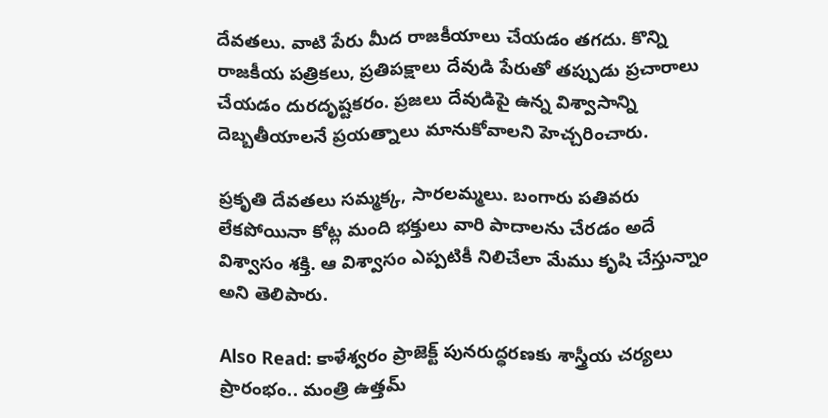దేవతలు. వాటి పేరు మీద రాజకీయాలు చేయడం తగదు. కొన్ని రాజకీయ పత్రికలు, ప్రతిపక్షాలు దేవుడి పేరుతో తప్పుడు ప్రచారాలు చేయడం దురదృష్టకరం. ప్రజలు దేవుడిపై ఉన్న విశ్వాసాన్ని దెబ్బతీయాలనే ప్రయత్నాలు మానుకోవాలని హెచ్చరించారు.

ప్రకృతి దేవతలు సమ్మక్క, సారలమ్మలు. బంగారు పతివరు లేకపోయినా కోట్ల మంది భక్తులు వారి పాదాలను చేరడం అదే విశ్వాసం శక్తి. ఆ విశ్వాసం ఎప్పటికీ నిలిచేలా మేము కృషి చేస్తున్నాం అని తెలిపారు.

Also Read: కాళేశ్వరం ప్రాజెక్ట్‌ పునరుద్ధరణకు శాస్త్రీయ చర్యలు ప్రారంభం.. మంత్రి ఉత్తమ్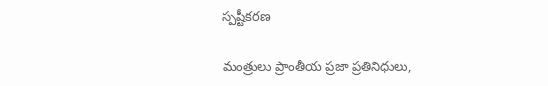స్పష్టీకరణ

మంత్రులు ప్రాంతీయ ప్రజా ప్రతినిధులు,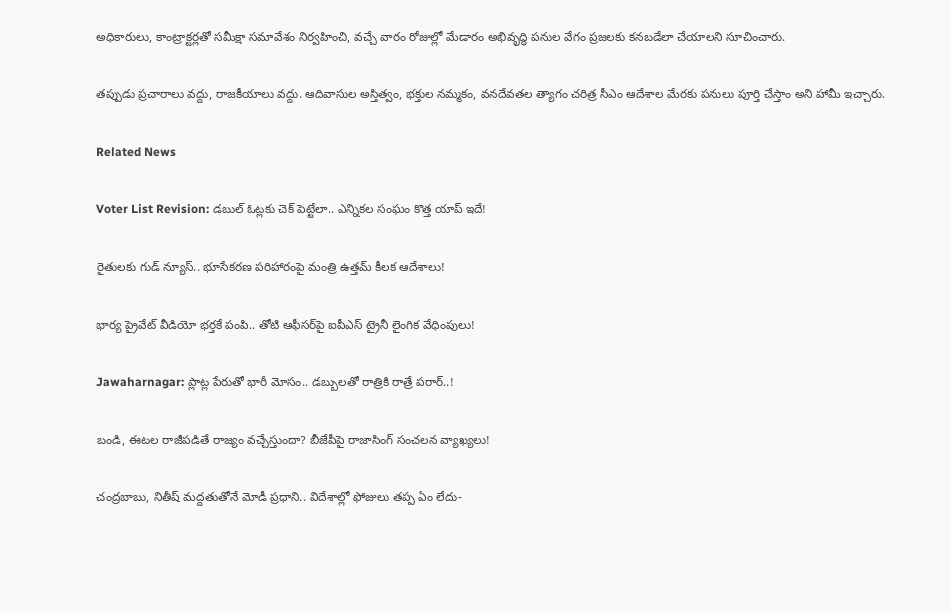అధికారులు, కాంట్రాక్టర్లతో సమీక్షా సమావేశం నిర్వహించి, వచ్చే వారం రోజుల్లో మేడారం అభివృద్ధి పనుల వేగం ప్రజలకు కనబడేలా చేయాలని సూచించారు.

తప్పుడు ప్రచారాలు వద్దు, రాజకీయాలు వద్దు. ఆదివాసుల అస్తిత్వం, భక్తుల నమ్మకం, వనదేవతల త్యాగం చరిత్ర సీఎం ఆదేశాల మేరకు పనులు పూర్తి చేస్తాం అని హామీ ఇచ్చారు.

Related News

Voter List Revision: డబుల్ ఓట్లకు చెక్ పెట్టేలా.. ఎన్నికల సంఘం కొత్త యాప్ ఇదే!

రైతులకు గుడ్ న్యూస్.. భూసేకరణ పరిహారంపై మంత్రి ఉత్తమ్ కీలక ఆదేశాలు!

భార్య ప్రైవేట్ వీడియో భర్తకే పంపి.. తోటి ఆఫీసర్‌పై ఐపీఎస్ ట్రైనీ లైంగిక వేధింపులు!

Jawaharnagar: ప్లాట్ల పేరుతో భారీ మోసం.. డబ్బులతో రాత్రికి రాత్రే పరార్..!

బండి, ఈటల రాజీపడితే రాజ్యం వచ్చేస్తుందా? బీజేపీపై రాజాసింగ్ సంచలన వ్యాఖ్యలు!

చంద్రబాబు, నితీష్ మద్దతుతోనే మోడీ ప్రధాని.. విదేశాల్లో ఫోజులు తప్ప ఏం లేదు-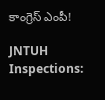కాంగ్రెస్ ఎంపీ!

JNTUH Inspections: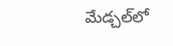మేడ్చల్‌లో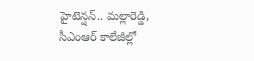హైటెన్షన్.. మల్లారెడ్డి, సీఎంఆర్ కాలేజీల్లో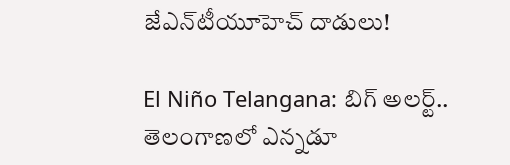జేఎన్‌టీయూహెచ్ దాడులు!

El Niño Telangana: బిగ్ అలర్ట్.. తెలంగాణలో ఎన్నడూ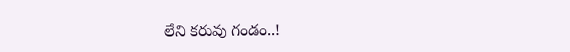లేని కరువు గండం..!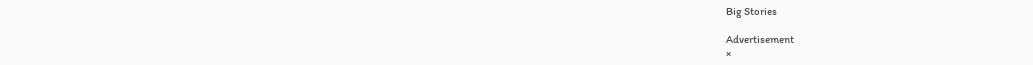Big Stories

Advertisement
×